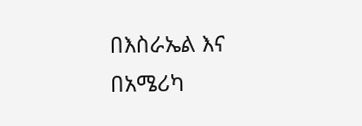በእስራኤል እና በአሜሪካ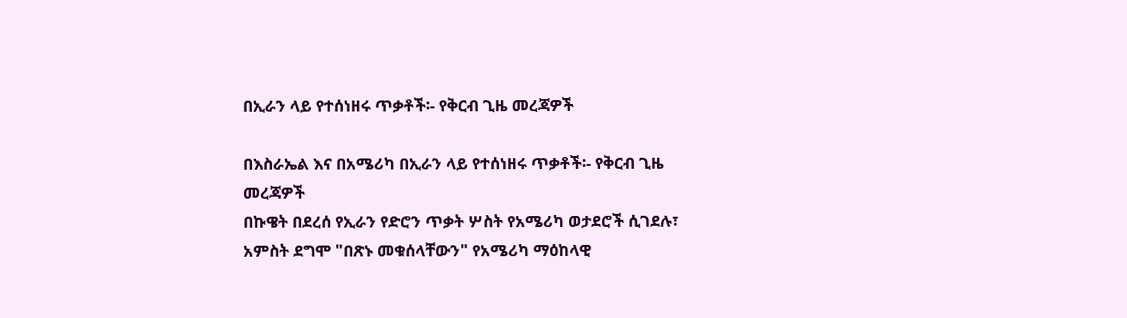በኢራን ላይ የተሰነዘሩ ጥቃቶች፡- የቅርብ ጊዜ መረጃዎች

በእስራኤል እና በአሜሪካ በኢራን ላይ የተሰነዘሩ ጥቃቶች፡- የቅርብ ጊዜ መረጃዎች
በኩዌት በደረሰ የኢራን የድሮን ጥቃት ሦስት የአሜሪካ ወታደሮች ሲገደሉ፣ አምስት ደግሞ "በጽኑ መቁሰላቸውን" የአሜሪካ ማዕከላዊ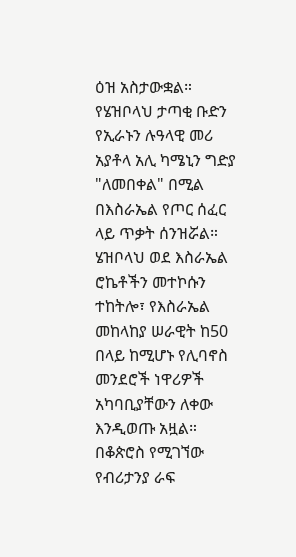ዕዝ አስታውቋል።
የሄዝቦላህ ታጣቂ ቡድን የኢራኑን ሉዓላዊ መሪ አያቶላ አሊ ካሜኒን ግድያ "ለመበቀል" በሚል በእስራኤል የጦር ሰፈር ላይ ጥቃት ሰንዝሯል።
ሄዝቦላህ ወደ እስራኤል ሮኬቶችን መተኮሱን ተከትሎ፣ የእስራኤል መከላከያ ሠራዊት ከ50 በላይ ከሚሆኑ የሊባኖስ መንደሮች ነዋሪዎች አካባቢያቸውን ለቀው እንዲወጡ አዟል።
በቆጵሮስ የሚገኘው የብሪታንያ ራፍ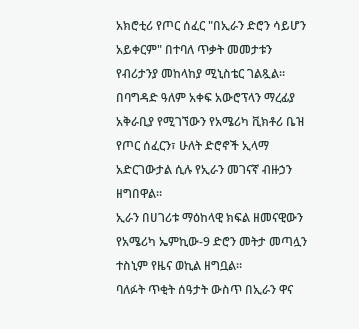አክሮቲሪ የጦር ሰፈር "በኢራን ድሮን ሳይሆን አይቀርም" በተባለ ጥቃት መመታቱን የብሪታንያ መከላከያ ሚኒስቴር ገልጿል።
በባግዳድ ዓለም አቀፍ አውሮፕላን ማረፊያ አቅራቢያ የሚገኘውን የአሜሪካ ቪክቶሪ ቤዝ የጦር ሰፈርን፣ ሁለት ድሮኖች ኢላማ አድርገውታል ሲሉ የኢራን መገናኛ ብዙኃን ዘግበዋል።
ኢራን በሀገሪቱ ማዕከላዊ ክፍል ዘመናዊውን የአሜሪካ ኤምኪው-9 ድሮን መትታ መጣሏን ተስኒም የዜና ወኪል ዘግቧል።
ባለፉት ጥቂት ሰዓታት ውስጥ በኢራን ዋና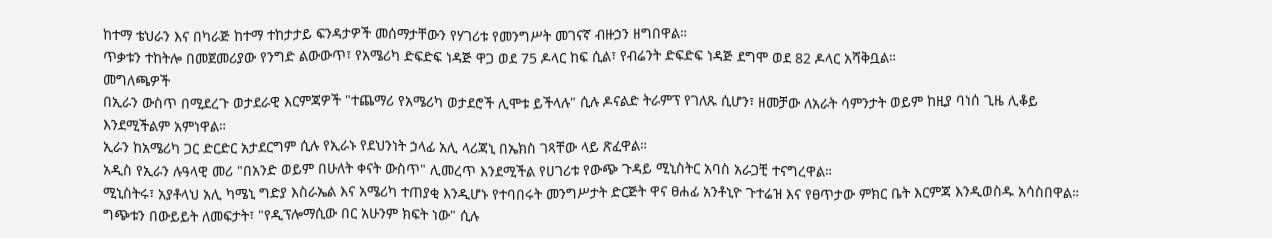ከተማ ቴህራን እና በካራጅ ከተማ ተከታታይ ፍንዳታዎች መሰማታቸውን የሃገሪቱ የመንግሥት መገናኛ ብዙኃን ዘግበዋል።
ጥቃቱን ተከትሎ በመጀመሪያው የንግድ ልውውጥ፣ የአሜሪካ ድፍድፍ ነዳጅ ዋጋ ወደ 75 ዶላር ከፍ ሲል፣ የብሬንት ድፍድፍ ነዳጅ ደግሞ ወደ 82 ዶላር አሻቅቧል።
መግለጫዎች
በኢራን ውስጥ በሚደረጉ ወታደራዊ እርምጃዎች "ተጨማሪ የአሜሪካ ወታደሮች ሊሞቱ ይችላሉ" ሲሉ ዶናልድ ትራምፕ የገለጹ ሲሆን፣ ዘመቻው ለአራት ሳምንታት ወይም ከዚያ ባነሰ ጊዜ ሊቆይ እንደሚችልም አምነዋል።
ኢራን ከአሜሪካ ጋር ድርድር አታደርግም ሲሉ የኢራኑ የደህንነት ኃላፊ አሊ ላሪጃኒ በኤክስ ገጻቸው ላይ ጽፈዋል።
አዲስ የኢራን ሉዓላዊ መሪ "በአንድ ወይም በሁለት ቀናት ውስጥ" ሊመረጥ እንደሚችል የሀገሪቱ የውጭ ጉዳይ ሚኒስትር አባስ አራጋቺ ተናግረዋል።
ሚኒስትሩ፣ አያቶላህ አሊ ካሜኒ ግድያ እስራኤል እና አሜሪካ ተጠያቂ እንዲሆኑ የተባበሩት መንግሥታት ድርጅት ዋና ፀሐፊ አንቶኒዮ ጉተሬዝ እና የፀጥታው ምክር ቤት እርምጃ እንዲወስዱ አሳስበዋል።
ግጭቱን በውይይት ለመፍታት፣ "የዲፕሎማሲው በር አሁንም ክፍት ነው" ሲሉ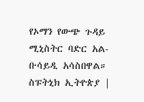የኦማን የውጭ ጉዳይ ሚኒስትር ባድር አል-ቡሳይዲ አሳስበዋል።
ስፑትኒክ ኢትዮጵያ |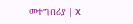መተግበሪያ | X